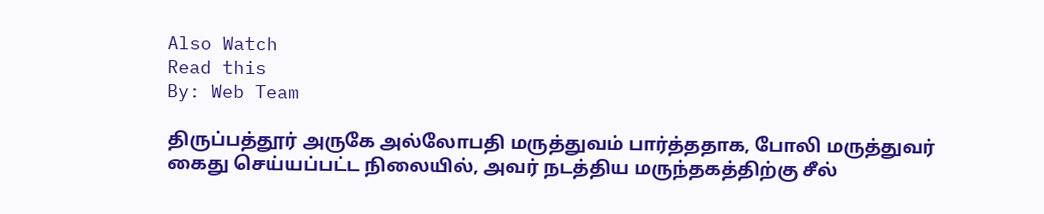Also Watch
Read this
By: Web Team

திருப்பத்தூர் அருகே அல்லோபதி மருத்துவம் பார்த்ததாக, போலி மருத்துவர் கைது செய்யப்பட்ட நிலையில், அவர் நடத்திய மருந்தகத்திற்கு சீல்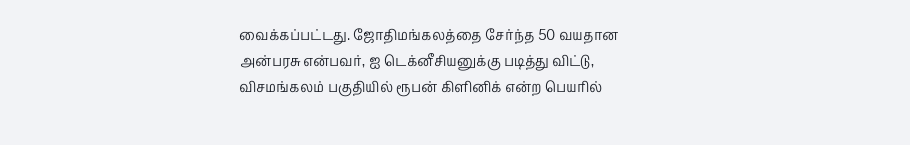வைக்கப்பட்டது. ஜோதிமங்கலத்தை சேர்ந்த 50 வயதான அன்பரசு என்பவர், ஐ டெக்னீசியனுக்கு படித்து விட்டு, விசமங்கலம் பகுதியில் ரூபன் கிளினிக் என்ற பெயரில்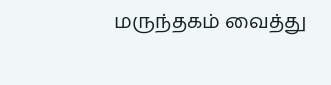மருந்தகம் வைத்து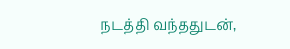நடத்தி வந்ததுடன்,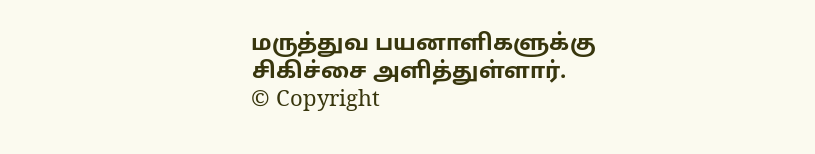மருத்துவ பயனாளிகளுக்கு சிகிச்சை அளித்துள்ளார்.
© Copyright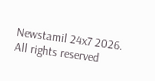Newstamil 24x7 2026. All rights reserved